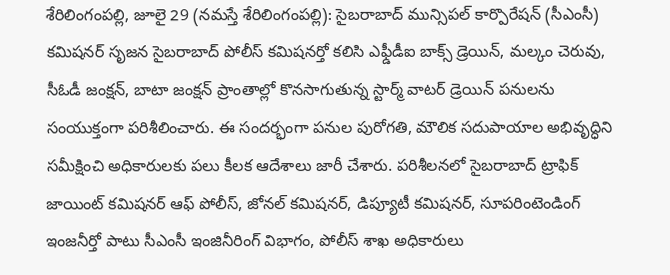శేరిలింగంపల్లి, జూలై 29 (నమస్తే శేరిలింగంపల్లి): సైబరాబాద్ మున్సిపల్ కార్పొరేషన్ (సీఎంసీ) కమిషనర్ సృజన సైబరాబాద్ పోలీస్ కమిషనర్తో కలిసి ఎఫ్డీడీఐ బాక్స్ డ్రెయిన్, మల్కం చెరువు, సీఓడీ జంక్షన్, బాటా జంక్షన్ ప్రాంతాల్లో కొనసాగుతున్న స్టార్మ్ వాటర్ డ్రెయిన్ పనులను సంయుక్తంగా పరిశీలించారు. ఈ సందర్భంగా పనుల పురోగతి, మౌలిక సదుపాయాల అభివృద్ధిని సమీక్షించి అధికారులకు పలు కీలక ఆదేశాలు జారీ చేశారు. పరిశీలనలో సైబరాబాద్ ట్రాఫిక్ జాయింట్ కమిషనర్ ఆఫ్ పోలీస్, జోనల్ కమిషనర్, డిప్యూటీ కమిషనర్, సూపరింటెండింగ్ ఇంజనీర్తో పాటు సీఎంసీ ఇంజినీరింగ్ విభాగం, పోలీస్ శాఖ అధికారులు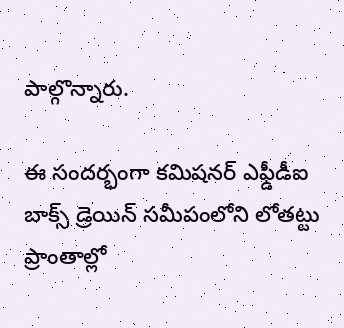పాల్గొన్నారు.

ఈ సందర్భంగా కమిషనర్ ఎఫ్డీడీఐ బాక్స్ డ్రెయిన్ సమీపంలోని లోతట్టు ప్రాంతాల్లో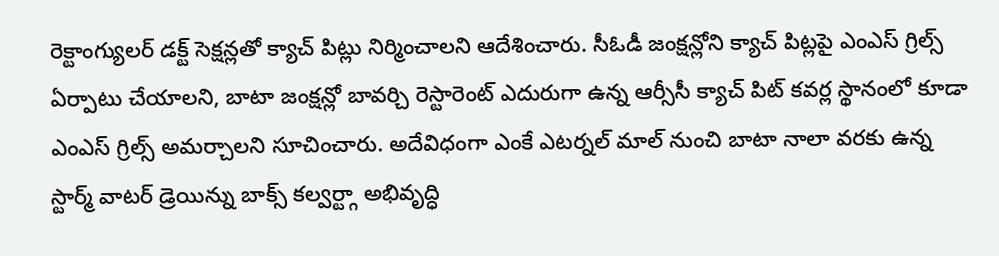రెక్టాంగ్యులర్ డక్ట్ సెక్షన్లతో క్యాచ్ పిట్లు నిర్మించాలని ఆదేశించారు. సీఓడీ జంక్షన్లోని క్యాచ్ పిట్లపై ఎంఎస్ గ్రిల్స్ ఏర్పాటు చేయాలని, బాటా జంక్షన్లో బావర్చి రెస్టారెంట్ ఎదురుగా ఉన్న ఆర్సీసీ క్యాచ్ పిట్ కవర్ల స్థానంలో కూడా ఎంఎస్ గ్రిల్స్ అమర్చాలని సూచించారు. అదేవిధంగా ఎంకే ఎటర్నల్ మాల్ నుంచి బాటా నాలా వరకు ఉన్న స్టార్మ్ వాటర్ డ్రెయిన్ను బాక్స్ కల్వర్ట్గా అభివృద్ధి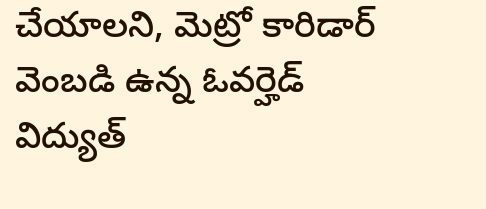చేయాలని, మెట్రో కారిడార్ వెంబడి ఉన్న ఓవర్హెడ్ విద్యుత్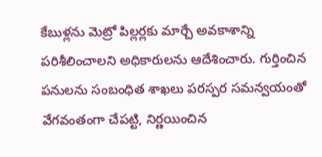కేబుళ్లను మెట్రో పిల్లర్లకు మార్చే అవకాశాన్ని పరిశీలించాలని అధికారులను ఆదేశించారు. గుర్తించిన పనులను సంబంధిత శాఖలు పరస్పర సమన్వయంతో వేగవంతంగా చేపట్టి, నిర్ణయించిన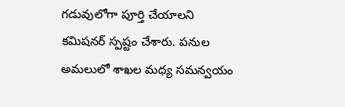గడువులోగా పూర్తి చేయాలని కమిషనర్ స్పష్టం చేశారు. పనుల అమలులో శాఖల మధ్య సమన్వయం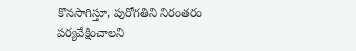కొనసాగిస్తూ, పురోగతిని నిరంతరం పర్యవేక్షించాలని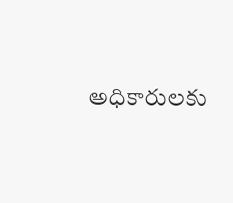అధికారులకు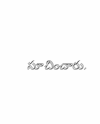సూచించారు.